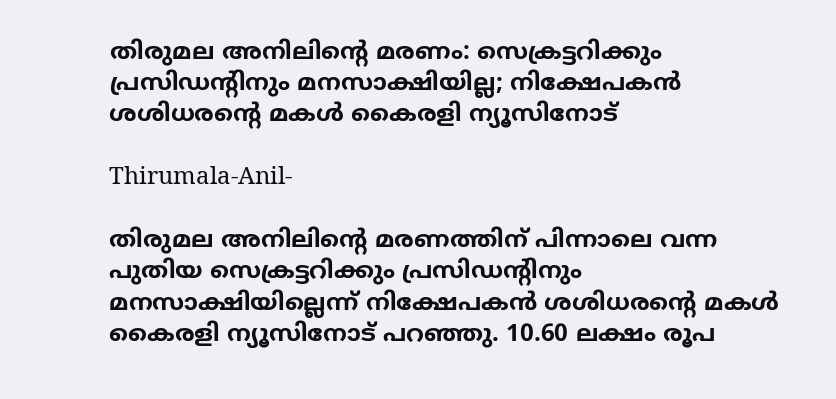തിരുമല അനിലിൻ്റെ മരണം: സെക്രട്ടറിക്കും പ്രസിഡൻ്റിനും മനസാക്ഷിയില്ല; നിക്ഷേപകൻ ശശിധരൻ്റെ മകൾ കൈരളി ന്യൂസിനോട്

Thirumala-Anil-

തിരുമല അനിലിന്റെ മരണത്തിന് പിന്നാലെ വന്ന പുതിയ സെക്രട്ടറിക്കും പ്രസിഡൻ്റിനും മനസാക്ഷിയില്ലെന്ന് നിക്ഷേപകൻ ശശിധരൻ്റെ മകൾ കൈരളി ന്യൂസിനോട് പറഞ്ഞു. 10.60 ലക്ഷം രൂപ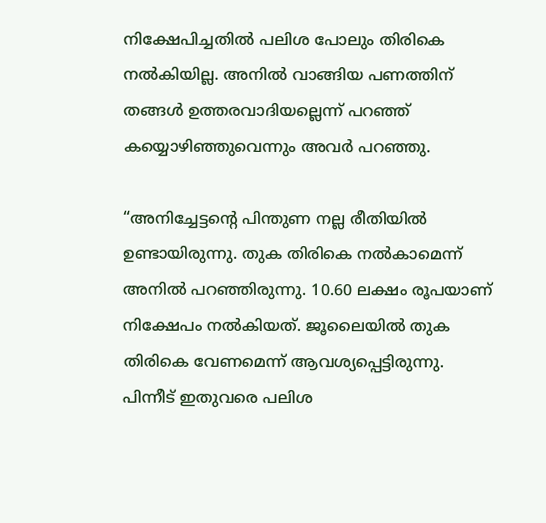നിക്ഷേപിച്ചതിൽ പലിശ പോലും തിരികെ നൽകിയില്ല. അനിൽ വാങ്ങിയ പണത്തിന് തങ്ങൾ ഉത്തരവാദിയല്ലെന്ന് പറഞ്ഞ് കയ്യൊഴിഞ്ഞുവെന്നും അവര്‍ പറഞ്ഞു.

“അനിച്ചേട്ടൻ്റെ പിന്തുണ നല്ല രീതിയിൽ ഉണ്ടായിരുന്നു. തുക തിരികെ നൽകാമെന്ന് അനിൽ പറഞ്ഞിരുന്നു. 10.60 ലക്ഷം രൂപയാണ് നിക്ഷേപം നൽകിയത്. ജൂലൈയിൽ തുക തിരികെ വേണമെന്ന് ആവശ്യപ്പെട്ടിരുന്നു. പിന്നീട് ഇതുവരെ പലിശ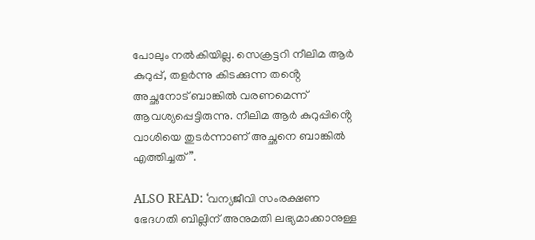പോലും നൽകിയില്ല. സെക്രട്ടറി നീലിമ ആർ കുറുപ്പ്, തളർന്നു കിടക്കുന്ന തൻ്റെ അച്ഛനോട് ബാങ്കിൽ വരണമെന്ന് ആവശ്യപ്പെട്ടിരുന്നു. നീലിമ ആർ കുറുപ്പിൻ്റെ വാശിയെ തുടർന്നാണ് അച്ഛനെ ബാങ്കിൽ എത്തിച്ചത്”.

ALSO READ: ‘വന്യജീവി സംരക്ഷണ ഭേദഗതി ബില്ലിന് അനുമതി ലഭ്യമാക്കാനുള്ള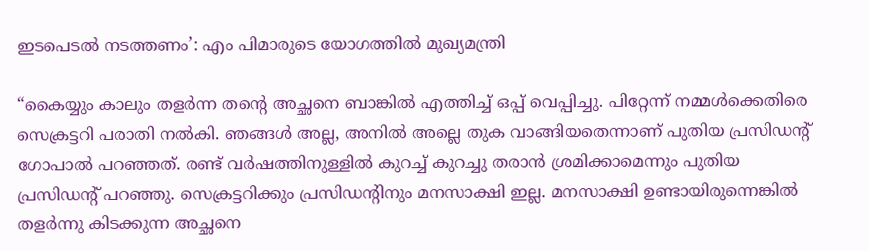ഇടപെടല്‍ നടത്തണം’: എം പിമാരുടെ യോഗത്തില്‍ മുഖ്യമന്ത്രി

“കൈയ്യും കാലും തളർന്ന തൻ്റെ അച്ഛനെ ബാങ്കിൽ എത്തിച്ച് ഒപ്പ് വെപ്പിച്ചു. പിറ്റേന്ന് നമ്മൾക്കെതിരെ സെക്രട്ടറി പരാതി നൽകി. ഞങ്ങൾ അല്ല, അനിൽ അല്ലെ തുക വാങ്ങിയതെന്നാണ് പുതിയ പ്രസിഡൻ്റ് ഗോപാൽ പറഞ്ഞത്. രണ്ട് വർഷത്തിനുള്ളിൽ കുറച്ച് കുറച്ചു തരാൻ ശ്രമിക്കാമെന്നും പുതിയ പ്രസിഡൻ്റ് പറഞ്ഞു. സെക്രട്ടറിക്കും പ്രസിഡൻ്റിനും മനസാക്ഷി ഇല്ല. മനസാക്ഷി ഉണ്ടായിരുന്നെങ്കിൽ തളർന്നു കിടക്കുന്ന അച്ഛനെ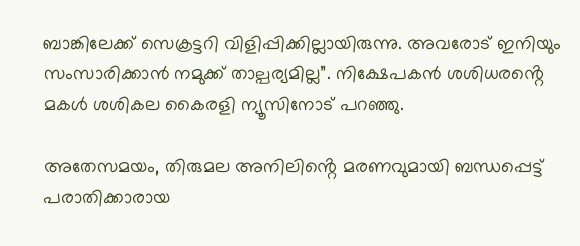ബാങ്കിലേക്ക് സെക്രട്ടറി വിളിപ്പിക്കില്ലായിരുന്നു. അവരോട് ഇനിയും സംസാരിക്കാൻ നമുക്ക് താല്പര്യമില്ല”. നിക്ഷേപകൻ ശശിധരൻ്റെ മകൾ ശശികല കൈരളി ന്യൂസിനോട് പറഞ്ഞു.

അതേസമയം, തിരുമല അനിലിൻ്റെ മരണവുമായി ബന്ധപ്പെട്ട് പരാതിക്കാരായ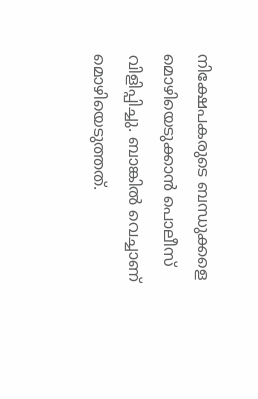നിക്ഷേപകരുടെ ബന്ധുക്കളെ മൊഴിയെടുക്കാൻ പൊലീസ് വിളിപ്പിച്ചു. ബാങ്കിൽ വെച്ചാണ് മൊഴിയെടുത്തത്.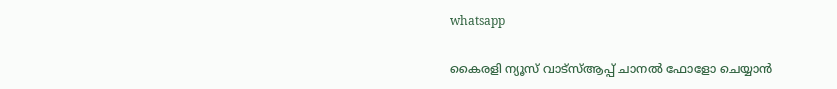whatsapp

കൈരളി ന്യൂസ് വാട്‌സ്ആപ്പ് ചാനല്‍ ഫോളോ ചെയ്യാന്‍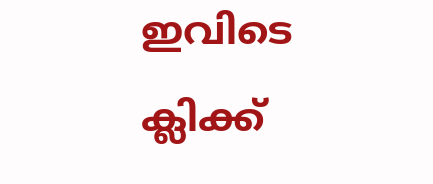ഇവിടെ ക്ലിക്ക്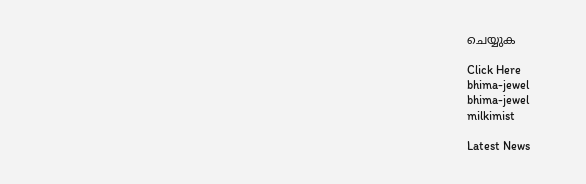ചെയ്യുക

Click Here
bhima-jewel
bhima-jewel
milkimist

Latest News